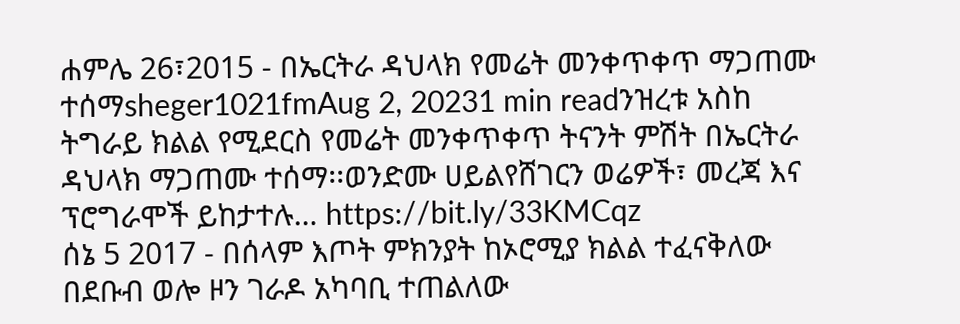ሐምሌ 26፣2015 - በኤርትራ ዳህላክ የመሬት መንቀጥቀጥ ማጋጠሙ ተሰማsheger1021fmAug 2, 20231 min readንዝረቱ አስከ ትግራይ ክልል የሚደርስ የመሬት መንቀጥቀጥ ትናንት ምሽት በኤርትራ ዳህላክ ማጋጠሙ ተሰማ፡፡ወንድሙ ሀይልየሸገርን ወሬዎች፣ መረጃ እና ፕሮግራሞች ይከታተሉ… https://bit.ly/33KMCqz
ሰኔ 5 2017 - በሰላም እጦት ምክንያት ከኦሮሚያ ክልል ተፈናቅለው በደቡብ ወሎ ዞን ገራዶ አካባቢ ተጠልለው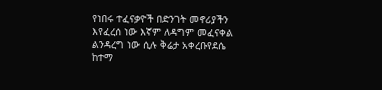የነበሩ ተፈናቃዮች በድንገት መኖሪያችን እየፈረሰ ነው እኛም ለዳግም መፈናቀል ልንዳረግ ነው ሲሉ ቅሬታ አቀረቡየደሴ ከተማ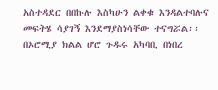አስተዳደር በበኩሉ እስካሁን ልቀቁ እንዳልተባሉና መፍትሄ ሳያገኝ እንደማያስነሳቸው ተናግሯል፡፡ በኦሮሚያ ክልል ሆሮ ጉዱሩ አካባቢ በነበረ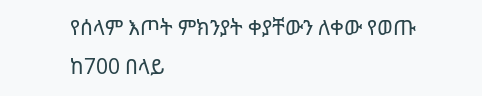የሰላም እጦት ምክንያት ቀያቸውን ለቀው የወጡ ከ700 በላይ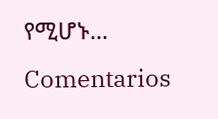የሚሆኑ...
Comentarios